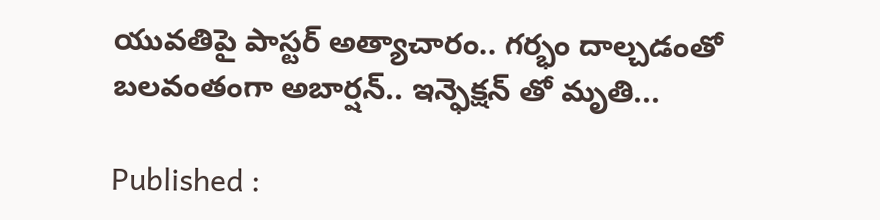యువతిపై పాస్టర్ అత్యాచారం.. గర్భం దాల్చడంతో బలవంతంగా అబార్షన్.. ఇన్ఫెక్షన్ తో మృతి...

Published :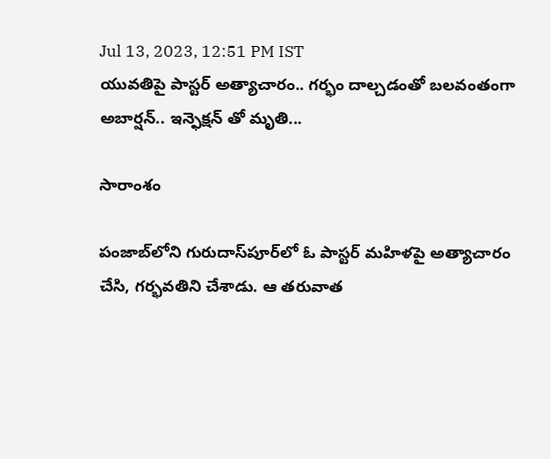Jul 13, 2023, 12:51 PM IST
యువతిపై పాస్టర్ అత్యాచారం.. గర్భం దాల్చడంతో బలవంతంగా అబార్షన్.. ఇన్ఫెక్షన్ తో మృతి...

సారాంశం

పంజాబ్‌లోని గురుదాస్‌పూర్‌లో ఓ పాస్టర్ మహిళపై అత్యాచారం చేసి, గర్భవతిని చేశాడు. ఆ తరువాత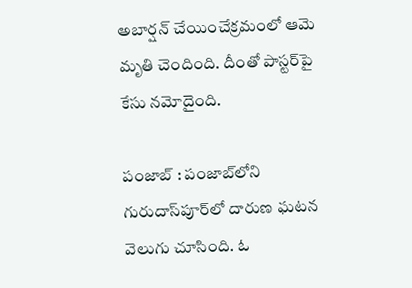అబార్షన్ చేయించేక్రమంలో ఆమె మృతి చెందింది. దీంతో పాస్టర్‌పై కేసు నమోదైంది.

పంజాబ్‌ : పంజాబ్‌లోని గురుదాస్‌పూర్‌లో దారుణ ఘటన వెలుగు చూసింది. ఓ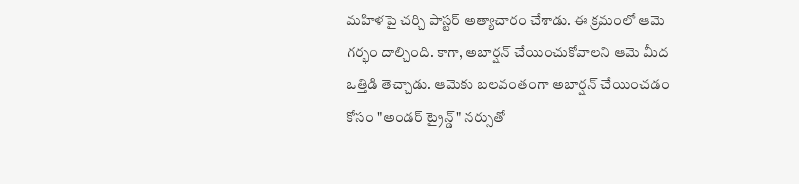మహిళపై చర్చి పాస్టర్ అత్యాచారం చేశాడు. ఈ క్రమంలో ఆమె గర్భం దాల్చింది. కాగా, అబార్షన్ చేయించుకోవాలని ఆమె మీద ఒత్తిడి తెచ్చాడు. ఆమెకు బలవంతంగా అబార్షన్ చేయించడం కోసం "అండర్ ట్రైన్డ్" నర్సుతో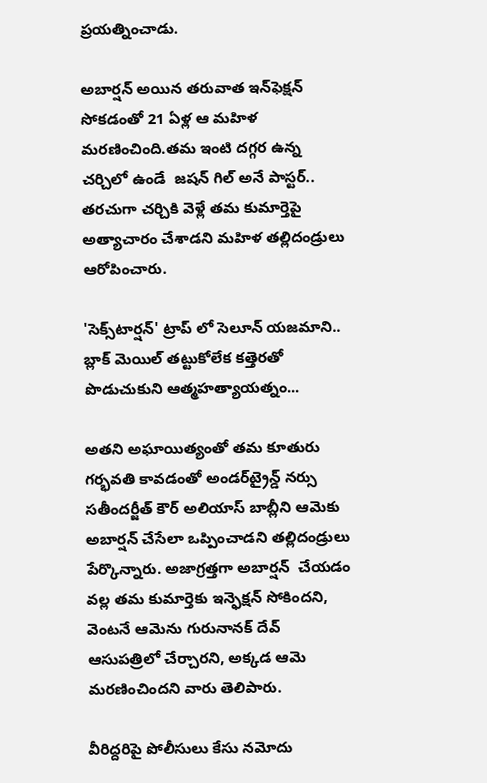ప్రయత్నించాడు.

అబార్షన్ అయిన తరువాత ఇన్‌ఫెక్షన్‌ సోకడంతో 21 ఏళ్ల ఆ మహిళ  మరణించింది.తమ ఇంటి దగ్గర ఉన్న చర్చిలో ఉండే  జషన్ గిల్ అనే పాస్టర్.. తరచుగా చర్చికి వెళ్లే తమ కుమార్తెపై అత్యాచారం చేశాడని మహిళ తల్లిదండ్రులు ఆరోపించారు.

'సెక్స్‌టార్షన్' ట్రాప్ లో సెలూన్ యజమాని.. బ్లాక్ మెయిల్ తట్టుకోలేక కత్తెరతో పొడుచుకుని ఆత్మహత్యాయత్నం...

అతని అఘాయిత్యంతో తమ కూతురు గర్భవతి కావడంతో అండర్‌ట్రైన్డ్ నర్సు సతీందర్జీత్ కౌర్ అలియాస్ బాబ్లీని ఆమెకు అబార్షన్ చేసేలా ఒప్పించాడని తల్లిదండ్రులు పేర్కొన్నారు. అజాగ్రత్తగా అబార్షన్  చేయడం వల్ల తమ కుమార్తెకు ఇన్ఫెక్షన్ సోకిందని, వెంటనే ఆమెను గురునానక్ దేవ్ ఆసుపత్రిలో చేర్చారని, అక్కడ ఆమె మరణించిందని వారు తెలిపారు.

వీరిద్దరిపై పోలీసులు కేసు నమోదు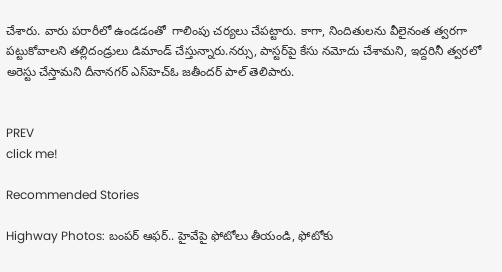చేశారు. వారు పరారీలో ఉండడంతో  గాలింపు చర్యలు చేపట్టారు. కాగా, నిందితులను వీలైనంత త్వరగా పట్టుకోవాలని తల్లిదండ్రులు డిమాండ్ చేస్తున్నారు.నర్సు, పాస్టర్‌పై కేసు నమోదు చేశామని, ఇద్దరినీ త్వరలో అరెస్టు చేస్తామని దీనానగర్ ఎస్‌హెచ్‌ఓ జతీందర్ పాల్ తెలిపారు.


PREV
click me!

Recommended Stories

Highway Photos: బంపర్ ఆఫర్.. హైవేపై ఫోటోలు తీయండి, ఫోటోకు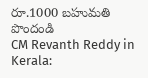రూ.1000 బహుమతి పొందండి
CM Revanth Reddy in Kerala: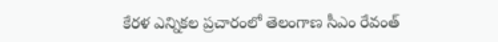కేరళ ఎన్నికల ప్రచారంలో తెలంగాణ సీఎం రేవంత్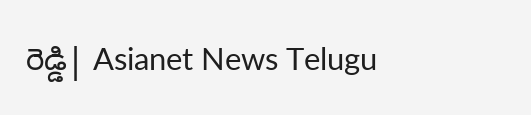రెడ్డి| Asianet News Telugu